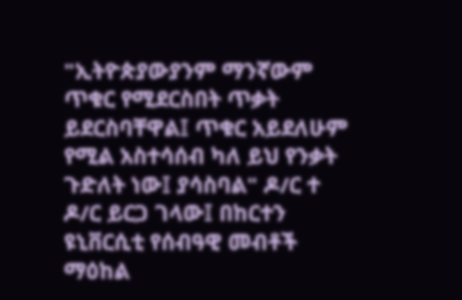"ኢትዮጵያውያንም ማንኛውም ጥቁር የሚደርስበት ጥቃት ይደርስባቸዋል፤ ጥቁር አይደለሁም የሚል አስተሳሰብ ካለ ይህ የንቃት ጉድለት ነው፤ ያሳስባል" ዶ/ር ተ
ዶ/ር ይርጋ ገላው፤ በከርተን ዩኒቨርሲቲ የሰብዓዊ መብቶች ማዕከል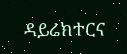ዳይሬክተርና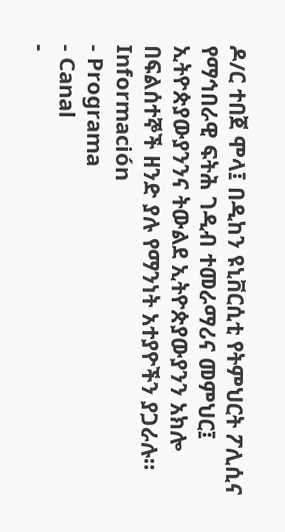ዶ/ር ተበጀ ሞላ፤ በዲከን ዩኒቨርሲቲ የትምህርት ፖሊሲና የማኅበራዊ ፍትሕ ገዲብ ተመራማሪና መምህር፤ ኢትዮጵያውያንንና ትውልደ ኢትዮጵያውያንን አክሎ በፍልሰተኞች ዘንድ ያሉ የማንነት አተያዮችን ያጋራሉ።
Información
- Programa
- Canal
-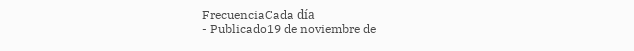FrecuenciaCada día
- Publicado19 de noviembre de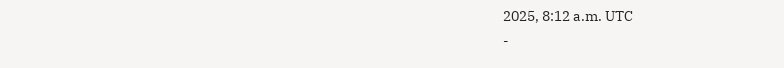2025, 8:12 a.m. UTC
-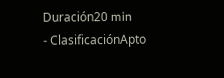Duración20 min
- ClasificaciónApto